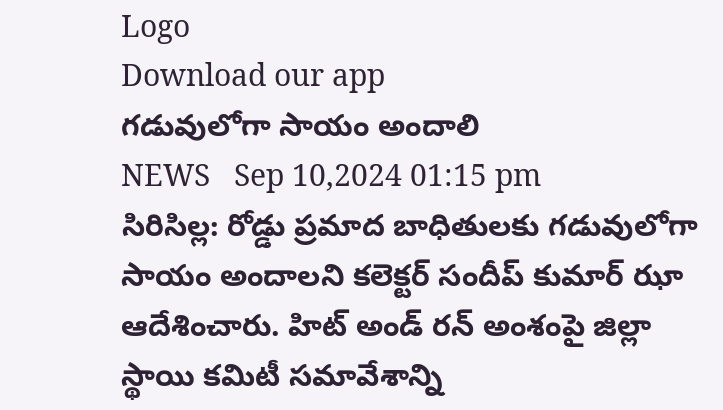Logo
Download our app
గడువులోగా సాయం అందాలి
NEWS   Sep 10,2024 01:15 pm
సిరిసిల్ల: రోడ్డు ప్రమాద బాధితులకు గడువులోగా సాయం అందాలని కలెక్టర్ సందీప్ కుమార్ ఝా ఆదేశించారు. హిట్ అండ్ రన్ అంశంపై జిల్లా స్థాయి కమిటీ సమావేశాన్ని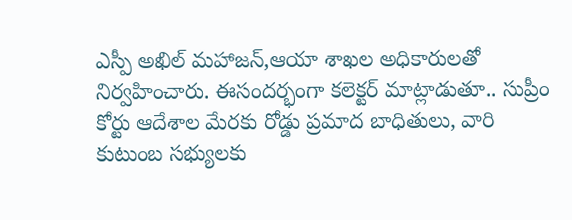ఎస్పీ అఖిల్ మహాజన్,ఆయా శాఖల అధికారులతో నిర్వహించారు. ఈసందర్భంగా కలెక్టర్ మాట్లాడుతూ.. సుప్రీం కోర్టు ఆదేశాల మేరకు రోడ్డు ప్రమాద బాధితులు, వారి కుటుంబ సభ్యులకు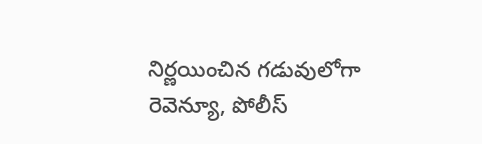నిర్ణయించిన గడువులోగా రెవెన్యూ, పోలీస్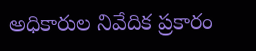అధికారుల నివేదిక ప్రకారం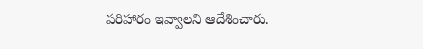పరిహారం ఇవ్వాలని ఆదేశించారు.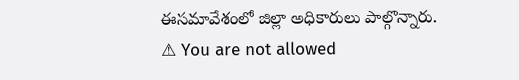ఈసమావేశంలో జిల్లా అధికారులు పాల్గొన్నారు.
⚠ You are not allowed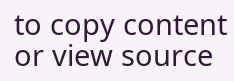to copy content or view source